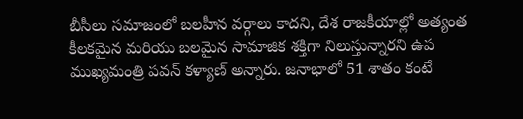బీసీలు సమాజంలో బలహీన వర్గాలు కాదని, దేశ రాజకీయాల్లో అత్యంత కీలకమైన మరియు బలమైన సామాజిక శక్తిగా నిలుస్తున్నారని ఉప ముఖ్యమంత్రి పవన్ కళ్యాణ్ అన్నారు. జనాభాలో 51 శాతం కంటే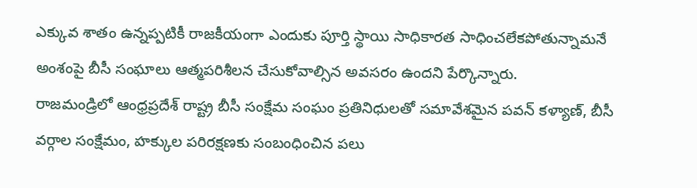ఎక్కువ శాతం ఉన్నప్పటికీ రాజకీయంగా ఎందుకు పూర్తి స్థాయి సాధికారత సాధించలేకపోతున్నామనే అంశంపై బీసీ సంఘాలు ఆత్మపరిశీలన చేసుకోవాల్సిన అవసరం ఉందని పేర్కొన్నారు.
రాజమండ్రిలో ఆంధ్రప్రదేశ్ రాష్ట్ర బీసీ సంక్షేమ సంఘం ప్రతినిధులతో సమావేశమైన పవన్ కళ్యాణ్, బీసీ వర్గాల సంక్షేమం, హక్కుల పరిరక్షణకు సంబంధించిన పలు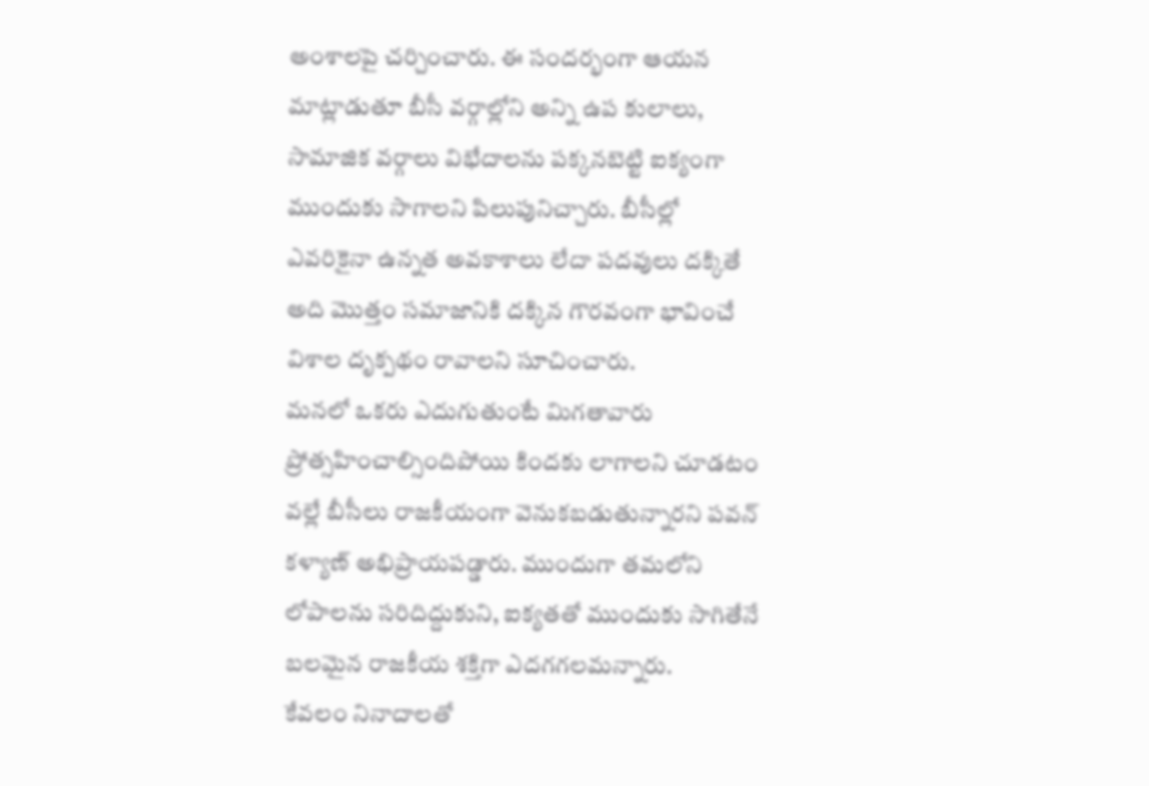అంశాలపై చర్చించారు. ఈ సందర్భంగా ఆయన మాట్లాడుతూ బీసీ వర్గాల్లోని అన్ని ఉప కులాలు, సామాజిక వర్గాలు విభేదాలను పక్కనబెట్టి ఐక్యంగా ముందుకు సాగాలని పిలుపునిచ్చారు. బీసీల్లో ఎవరికైనా ఉన్నత అవకాశాలు లేదా పదవులు దక్కితే అది మొత్తం సమాజానికి దక్కిన గౌరవంగా భావించే విశాల దృక్పథం రావాలని సూచించారు.
మనలో ఒకరు ఎదుగుతుంటే మిగతావారు ప్రోత్సహించాల్సిందిపోయి కిందకు లాగాలని చూడటం వల్లే బీసీలు రాజకీయంగా వెనుకబడుతున్నారని పవన్ కళ్యాణ్ అభిప్రాయపడ్డారు. ముందుగా తమలోని లోపాలను సరిదిద్దుకుని, ఐక్యతతో ముందుకు సాగితేనే బలమైన రాజకీయ శక్తిగా ఎదగగలమన్నారు.
కేవలం నినాదాలతో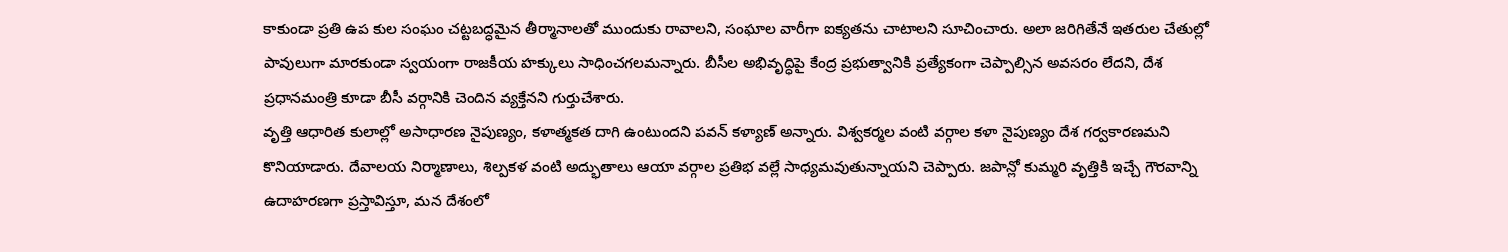కాకుండా ప్రతి ఉప కుల సంఘం చట్టబద్ధమైన తీర్మానాలతో ముందుకు రావాలని, సంఘాల వారీగా ఐక్యతను చాటాలని సూచించారు. అలా జరిగితేనే ఇతరుల చేతుల్లో పావులుగా మారకుండా స్వయంగా రాజకీయ హక్కులు సాధించగలమన్నారు. బీసీల అభివృద్ధిపై కేంద్ర ప్రభుత్వానికి ప్రత్యేకంగా చెప్పాల్సిన అవసరం లేదని, దేశ ప్రధానమంత్రి కూడా బీసీ వర్గానికి చెందిన వ్యక్తేనని గుర్తుచేశారు.
వృత్తి ఆధారిత కులాల్లో అసాధారణ నైపుణ్యం, కళాత్మకత దాగి ఉంటుందని పవన్ కళ్యాణ్ అన్నారు. విశ్వకర్మల వంటి వర్గాల కళా నైపుణ్యం దేశ గర్వకారణమని కొనియాడారు. దేవాలయ నిర్మాణాలు, శిల్పకళ వంటి అద్భుతాలు ఆయా వర్గాల ప్రతిభ వల్లే సాధ్యమవుతున్నాయని చెప్పారు. జపాన్లో కుమ్మరి వృత్తికి ఇచ్చే గౌరవాన్ని ఉదాహరణగా ప్రస్తావిస్తూ, మన దేశంలో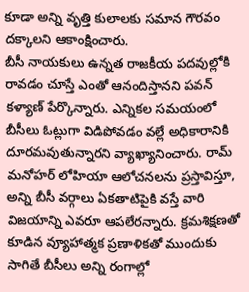కూడా అన్ని వృత్తి కులాలకు సమాన గౌరవం దక్కాలని ఆకాంక్షించారు.
బీసీ నాయకులు ఉన్నత రాజకీయ పదవుల్లోకి రావడం చూస్తే ఎంతో ఆనందిస్తానని పవన్ కళ్యాణ్ పేర్కొన్నారు. ఎన్నికల సమయంలో బీసీలు ఓట్లుగా విడిపోవడం వల్లే అధికారానికి దూరమవుతున్నారని వ్యాఖ్యానించారు. రామ్ మనోహర్ లోహియా ఆలోచనలను ప్రస్తావిస్తూ, అన్ని బీసీ వర్గాలు ఏకతాటిపైకి వస్తే వారి విజయాన్ని ఎవరూ ఆపలేరన్నారు. క్రమశిక్షణతో కూడిన వ్యూహాత్మక ప్రణాళికతో ముందుకు సాగితే బీసీలు అన్ని రంగాల్లో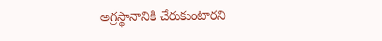అగ్రస్థానానికి చేరుకుంటారని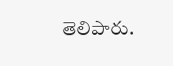తెలిపారు.